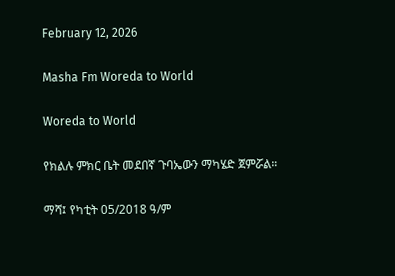February 12, 2026

Masha Fm Woreda to World

Woreda to World

የክልሉ ምክር ቤት መደበኛ ጉባኤውን ማካሄድ ጀምሯል።

ማሻ፤ የካቲት 05/2018 ዓ/ም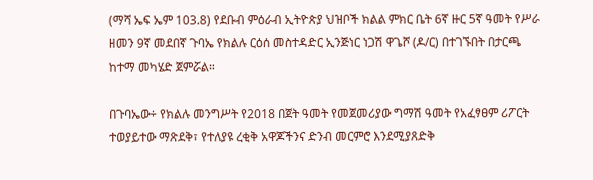(ማሻ ኤፍ ኤም 103.8) የደቡብ ምዕራብ ኢትዮጵያ ህዝቦች ክልል ምክር ቤት 6ኛ ዙር 5ኛ ዓመት የሥራ ዘመን 9ኛ መደበኛ ጉባኤ የክልሉ ርዕሰ መስተዳድር ኢንጅነር ነጋሽ ዋጌሾ (ዶ/ር) በተገኙበት በታርጫ ከተማ መካሄድ ጀምሯል።

በጉባኤው÷ የክልሉ መንግሥት የ2018 በጀት ዓመት የመጀመሪያው ግማሽ ዓመት የአፈፃፀም ሪፖርት ተወያይተው ማጽደቅ፣ የተለያዩ ረቂቅ አዋጆችንና ድንብ መርምሮ እንደሚያጸድቅ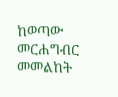ከወጣው መርሐግብር መመልከት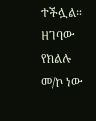ተችሏል። ዘገባው የክልሉ መ/ኮ ነው